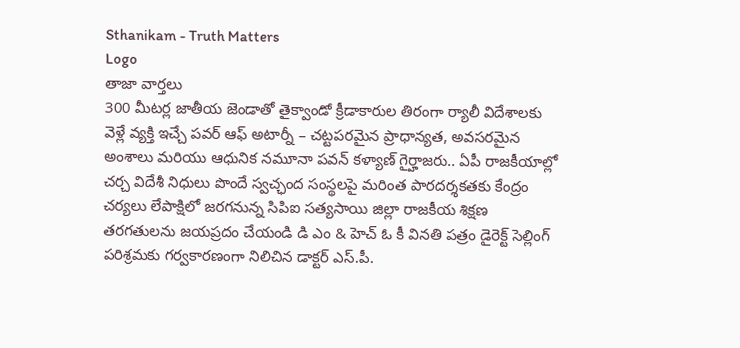Sthanikam - Truth Matters
Logo
తాజా వార్తలు
300 మీటర్ల జాతీయ జెండాతో తైక్వాండో క్రీడాకారుల తిరంగా ర్యాలీ విదేశాలకు వెళ్లే వ్యక్తి ఇచ్చే పవర్ ఆఫ్ అటార్నీ – చట్టపరమైన ప్రాధాన్యత, అవసరమైన అంశాలు మరియు ఆధునిక నమూనా పవన్ కళ్యాణ్ గైర్హాజరు.. ఏపీ రాజకీయాల్లో చర్చ విదేశీ నిధులు పొందే స్వచ్ఛంద సంస్థలపై మరింత పారదర్శకతకు కేంద్రం చర్యలు లేపాక్షిలో జరగనున్న సిపిఐ సత్యసాయి జిల్లా రాజకీయ శిక్షణ తరగతులను జయప్రదం చేయండి డి ఎం & హెచ్ ఓ కీ వినతి పత్రం డైరెక్ట్ సెల్లింగ్ పరిశ్రమకు గర్వకారణంగా నిలిచిన డాక్టర్ ఎస్.పీ.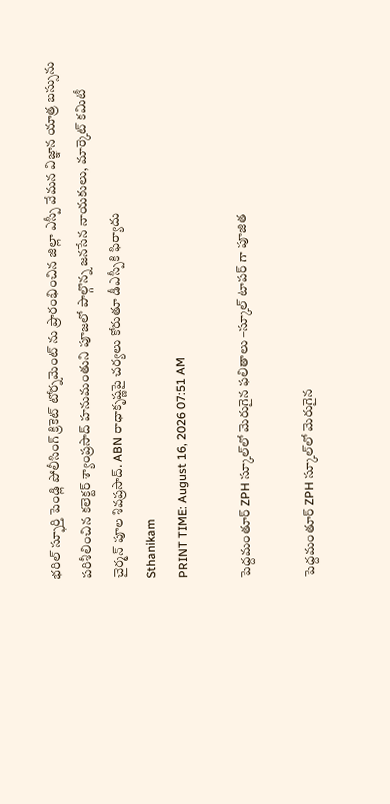భరిల్ స్ఫూర్తి పెండ్లి పోలీసింగ్ క్రికెట్ టోర్నమెంట్ ను ప్రారంభించిన జిల్లా ఎస్పీ వేమన విజ్ఞాన యాత్ర బస్సును పరిశీలించిన కలెక్టర్ శ్యాంప్రసాద్ హనుమంతుని పూజలో పాల్గొన్న జనసేన నాయకులు, మార్కెట్ కమిటీ చైర్మన్ పూల శివప్రసాద్. ABN రాధాకృష్ణపై చర్యలు కోరుతూ డీఎస్పీకి ఫిర్యాదు
Sthanikam
PRINT TIME: August 16, 2026 07:51 AM

పెద్దమంతూర్ ZPH స్కూల్‌లో మెరుగైన ఫలితాలు –స్కూల్ టాపర్ గా పూజిత

పెద్దమంతూర్ ZPH స్కూల్‌లో మెరుగైన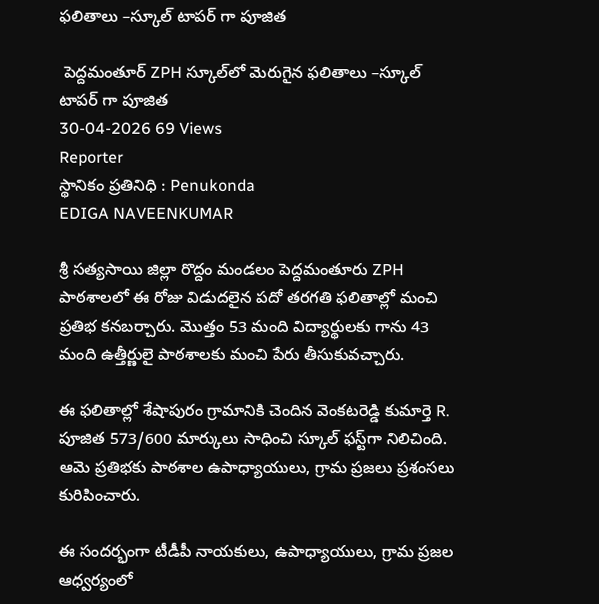ఫలితాలు –స్కూల్ టాపర్ గా పూజిత

 పెద్దమంతూర్ ZPH స్కూల్‌లో మెరుగైన ఫలితాలు –స్కూల్ టాపర్ గా పూజిత
30-04-2026 69 Views
Reporter
స్థానికం ప్రతినిధి : Penukonda
EDIGA NAVEENKUMAR

శ్రీ సత్యసాయి జిల్లా రొద్దం మండలం పెద్దమంతూరు ZPH పాఠశాలలో ఈ రోజు విడుదలైన పదో తరగతి ఫలితాల్లో మంచి ప్రతిభ కనబర్చారు. మొత్తం 53 మంది విద్యార్థులకు గాను 43 మంది ఉత్తీర్ణులై పాఠశాలకు మంచి పేరు తీసుకువచ్చారు.

ఈ ఫలితాల్లో శేషాపురం గ్రామానికి చెందిన వెంకటరెడ్డి కుమార్తె R. పూజిత 573/600 మార్కులు సాధించి స్కూల్ ఫస్ట్‌గా నిలిచింది. ఆమె ప్రతిభకు పాఠశాల ఉపాధ్యాయులు, గ్రామ ప్రజలు ప్రశంసలు కురిపించారు.

ఈ సందర్భంగా టీడీపీ నాయకులు, ఉపాధ్యాయులు, గ్రామ ప్రజల ఆధ్వర్యంలో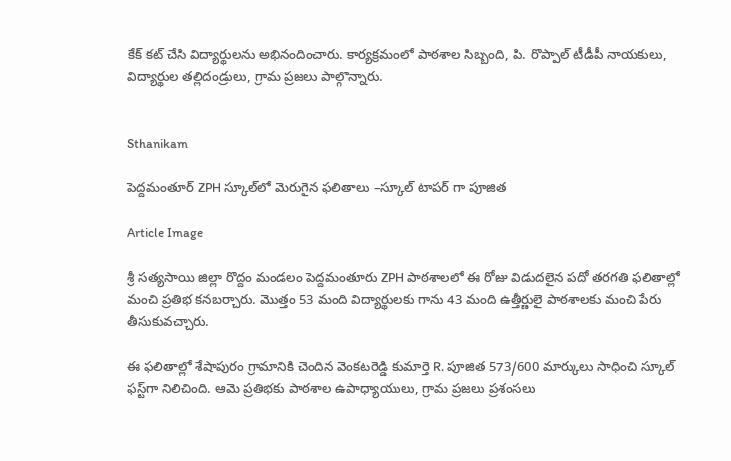కేక్ కట్ చేసి విద్యార్థులను అభినందించారు. కార్యక్రమంలో పాఠశాల సిబ్బంది, పి. రొప్పాల్ టీడీపీ నాయకులు, విద్యార్థుల తల్లిదండ్రులు, గ్రామ ప్రజలు పాల్గొన్నారు.


Sthanikam

పెద్దమంతూర్ ZPH స్కూల్‌లో మెరుగైన ఫలితాలు –స్కూల్ టాపర్ గా పూజిత

Article Image

శ్రీ సత్యసాయి జిల్లా రొద్దం మండలం పెద్దమంతూరు ZPH పాఠశాలలో ఈ రోజు విడుదలైన పదో తరగతి ఫలితాల్లో మంచి ప్రతిభ కనబర్చారు. మొత్తం 53 మంది విద్యార్థులకు గాను 43 మంది ఉత్తీర్ణులై పాఠశాలకు మంచి పేరు తీసుకువచ్చారు.

ఈ ఫలితాల్లో శేషాపురం గ్రామానికి చెందిన వెంకటరెడ్డి కుమార్తె R. పూజిత 573/600 మార్కులు సాధించి స్కూల్ ఫస్ట్‌గా నిలిచింది. ఆమె ప్రతిభకు పాఠశాల ఉపాధ్యాయులు, గ్రామ ప్రజలు ప్రశంసలు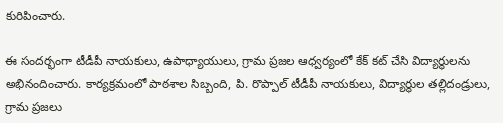కురిపించారు.

ఈ సందర్భంగా టీడీపీ నాయకులు, ఉపాధ్యాయులు, గ్రామ ప్రజల ఆధ్వర్యంలో కేక్ కట్ చేసి విద్యార్థులను అభినందించారు. కార్యక్రమంలో పాఠశాల సిబ్బంది, పి. రొప్పాల్ టీడీపీ నాయకులు, విద్యార్థుల తల్లిదండ్రులు, గ్రామ ప్రజలు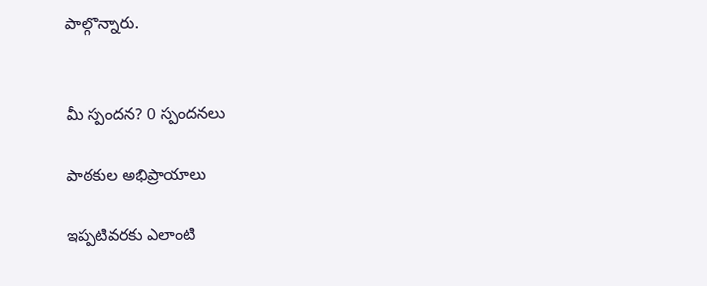పాల్గొన్నారు.


మీ స్పందన? 0 స్పందనలు

పాఠకుల అభిప్రాయాలు

ఇప్పటివరకు ఎలాంటి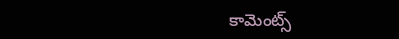కామెంట్స్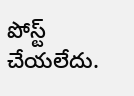పోస్ట్ చేయలేదు.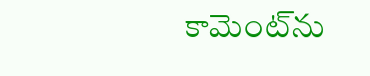కామెంట్‌ను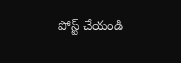పోస్ట్ చేయండి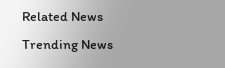Related News
Trending News